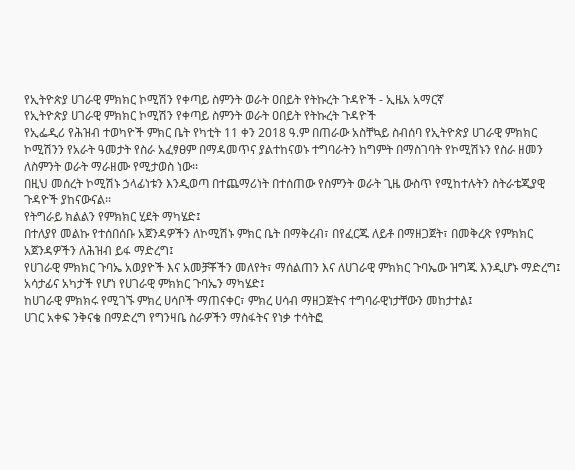የኢትዮጵያ ሀገራዊ ምክክር ኮሚሽን የቀጣይ ስምንት ወራት ዐበይት የትኩረት ጉዳዮች - ኢዜአ አማርኛ
የኢትዮጵያ ሀገራዊ ምክክር ኮሚሽን የቀጣይ ስምንት ወራት ዐበይት የትኩረት ጉዳዮች
የኢፌዲሪ የሕዝብ ተወካዮች ምክር ቤት የካቲት 11 ቀን 2018 ዓ.ም በጠራው አስቸኳይ ስብሰባ የኢትዮጵያ ሀገራዊ ምክክር ኮሚሽንን የአራት ዓመታት የስራ አፈፃፀም በማዳመጥና ያልተከናወኑ ተግባራትን ከግምት በማስገባት የኮሚሽኑን የስራ ዘመን ለስምንት ወራት ማራዘሙ የሚታወስ ነው፡፡
በዚህ መሰረት ኮሚሽኑ ኃላፊነቱን እንዲወጣ በተጨማሪነት በተሰጠው የስምንት ወራት ጊዜ ውስጥ የሚከተሉትን ስትራቴጂያዊ ጉዳዮች ያከናውናል፡፡
የትግራይ ክልልን የምክክር ሂደት ማካሄድ፤
በተለያየ መልኩ የተሰበሰቡ አጀንዳዎችን ለኮሚሽኑ ምክር ቤት በማቅረብ፣ በየፈርጁ ለይቶ በማዘጋጀት፣ በመቅረጽ የምክክር አጀንዳዎችን ለሕዝብ ይፋ ማድረግ፤
የሀገራዊ ምክክር ጉባኤ አወያዮች እና አመቻቾችን መለየት፣ ማሰልጠን እና ለሀገራዊ ምክክር ጉባኤው ዝግጁ እንዲሆኑ ማድረግ፤
አሳታፊና አካታች የሆነ የሀገራዊ ምክክር ጉባኤን ማካሄድ፤
ከሀገራዊ ምክክሩ የሚገኙ ምክረ ሀሳቦች ማጠናቀር፣ ምክረ ሀሳብ ማዘጋጀትና ተግባራዊነታቸውን መከታተል፤
ሀገር አቀፍ ንቅናቄ በማድረግ የግንዛቤ ስራዎችን ማስፋትና የነቃ ተሳትፎ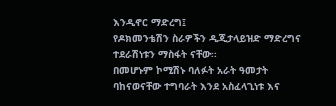እንዲኖር ማድረግ፤
የዶክመንቴሽን ስራዎችን ዲጂታላይዝድ ማድረግና ተደራሽነቱን ማስፋት ናቸው፡፡
በመሆኑም ኮሚሽኑ ባለፉት አራት ዓመታት ባከናወናቸው ተግባራት እንደ አስፈላጊነቱ እና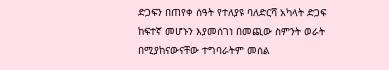ድጋፍን በጠየቀ ሰዓት የተለያዩ ባለድርሻ አካላት ድጋፍ ከፍተኛ መሆኑን እያመሰገነ በመጪው ስምንት ወራት በሚያከናውናቸው ተግባራትም መሰል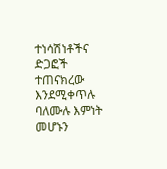ተነሳሽነቶችና ድጋፎች ተጠናክረው እንደሚቀጥሉ ባለሙሉ እምነት መሆኑን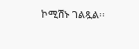ኮሚሽኑ ገልጿል፡፡